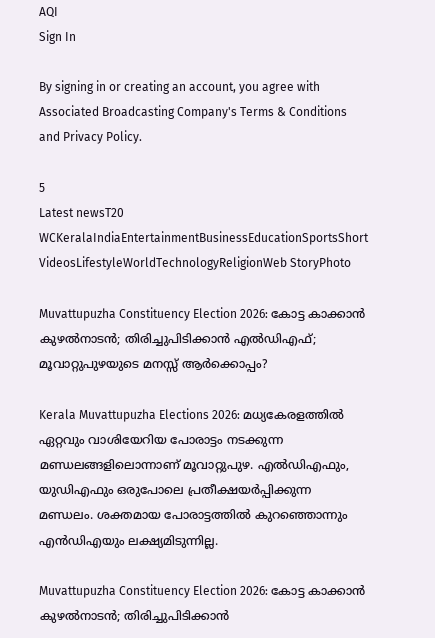AQI
Sign In

By signing in or creating an account, you agree with Associated Broadcasting Company's Terms & Conditions and Privacy Policy.

5
Latest newsT20 WCKeralaIndiaEntertainmentBusinessEducationSportsShort VideosLifestyleWorldTechnologyReligionWeb StoryPhoto

Muvattupuzha Constituency Election 2026: കോട്ട കാക്കാൻ കുഴൽനാടൻ; തിരിച്ചുപിടിക്കാന്‍ എല്‍ഡിഎഫ്; മൂവാറ്റുപുഴയുടെ മനസ്സ് ആർക്കൊപ്പം?

Kerala Muvattupuzha Elections 2026: മധ്യകേരളത്തില്‍ ഏറ്റവും വാശിയേറിയ പോരാട്ടം നടക്കുന്ന മണ്ഡലങ്ങളിലൊന്നാണ് മൂവാറ്റുപുഴ. എല്‍ഡിഎഫും, യുഡിഎഫും ഒരുപോലെ പ്രതീക്ഷയര്‍പ്പിക്കുന്ന മണ്ഡലം. ശക്തമായ പോരാട്ടത്തില്‍ കുറഞ്ഞൊന്നും എന്‍ഡിഎയും ലക്ഷ്യമിടുന്നില്ല.

Muvattupuzha Constituency Election 2026: കോട്ട കാക്കാൻ കുഴൽനാടൻ; തിരിച്ചുപിടിക്കാന്‍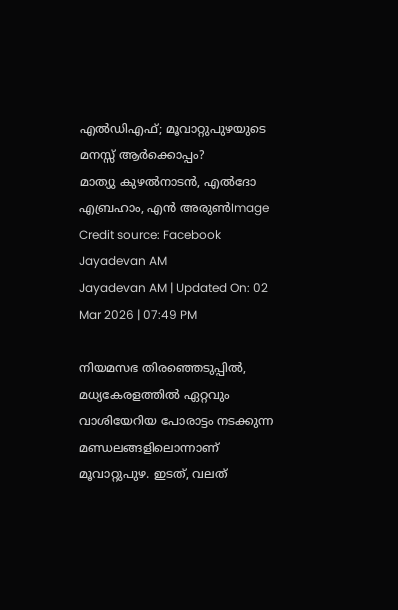എല്‍ഡിഎഫ്; മൂവാറ്റുപുഴയുടെ മനസ്സ് ആർക്കൊപ്പം?
മാത്യു കുഴൽനാടൻ, എൽദോ എബ്രഹാം, എൻ അരുൺImage Credit source: Facebook
Jayadevan AM
Jayadevan AM | Updated On: 02 Mar 2026 | 07:49 PM

നിയമസഭ തിരഞ്ഞെടുപ്പില്‍, മധ്യകേരളത്തില്‍ ഏറ്റവും വാശിയേറിയ പോരാട്ടം നടക്കുന്ന മണ്ഡലങ്ങളിലൊന്നാണ് മൂവാറ്റുപുഴ. ഇടത്, വലത്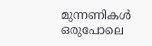മുന്നണികള്‍ ഒരുപോലെ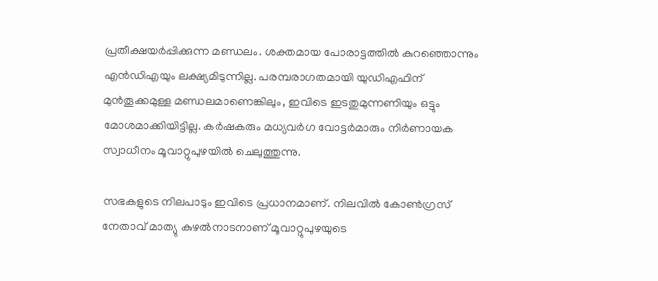പ്രതീക്ഷയര്‍പ്പിക്കുന്ന മണ്ഡലം. ശക്തമായ പോരാട്ടത്തില്‍ കുറഞ്ഞൊന്നും എന്‍ഡിഎയും ലക്ഷ്യമിടുന്നില്ല. പരമ്പരാഗതമായി യുഡിഎഫിന് മുന്‍തൂക്കമുള്ള മണ്ഡലമാണെങ്കിലും, ഇവിടെ ഇടതുമുന്നണിയും ഒട്ടും മോശമാക്കിയിട്ടില്ല. കര്‍ഷകരും മധ്യവര്‍ഗ വോട്ടര്‍മാരും നിര്‍ണായക സ്വാധീനം മൂവാറ്റുപുഴയില്‍ ചെലുത്തുന്നു.

സഭകളുടെ നിലപാടും ഇവിടെ പ്രധാനമാണ്. നിലവില്‍ കോണ്‍ഗ്രസ് നേതാവ് മാത്യു കുഴല്‍നാടനാണ് മൂവാറ്റുപുഴയുടെ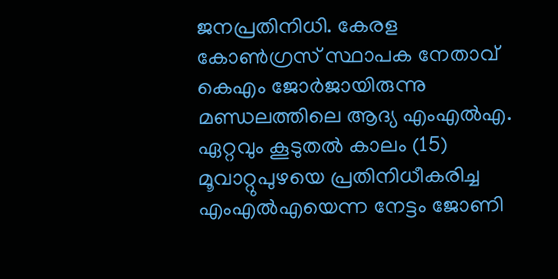ജനപ്രതിനിധി. കേരള കോണ്‍ഗ്രസ് സ്ഥാപക നേതാവ് കെഎം ജോര്‍ജായിരുന്നു മണ്ഡലത്തിലെ ആദ്യ എംഎല്‍എ. ഏറ്റവും കൂടുതല്‍ കാലം (15) മൂവാറ്റുപുഴയെ പ്രതിനിധീകരിച്ച എംഎല്‍എയെന്ന നേട്ടം ജോണി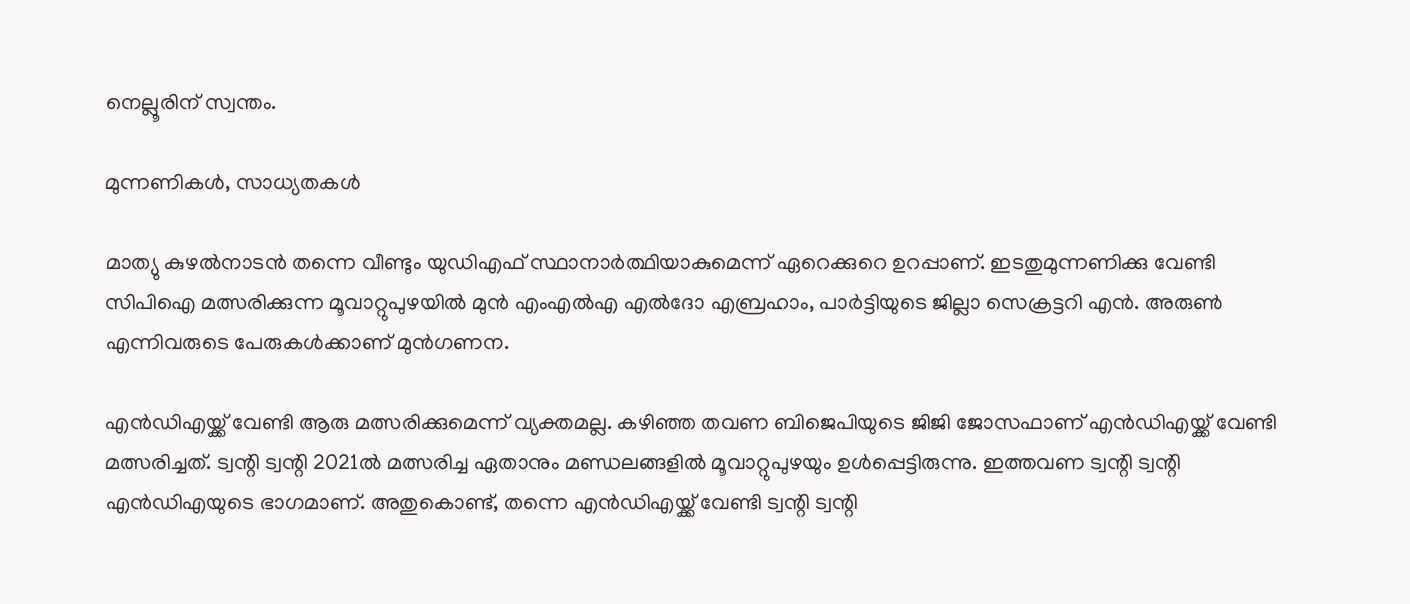നെല്ലൂരിന് സ്വന്തം.

മുന്നണികള്‍, സാധ്യതകള്‍

മാത്യു കുഴല്‍നാടന്‍ തന്നെ വീണ്ടും യുഡിഎഫ് സ്ഥാനാര്‍ത്ഥിയാകുമെന്ന് ഏറെക്കുറെ ഉറപ്പാണ്. ഇടതുമുന്നണിക്കു വേണ്ടി സിപിഐ മത്സരിക്കുന്ന മൂവാറ്റുപുഴയില്‍ മുന്‍ എംഎല്‍എ എല്‍ദോ എബ്രഹാം, പാര്‍ട്ടിയുടെ ജില്ലാ സെക്രട്ടറി എന്‍. അരുണ്‍ എന്നിവരുടെ പേരുകള്‍ക്കാണ് മുന്‍ഗണന.

എന്‍ഡിഎയ്ക്ക് വേണ്ടി ആരു മത്സരിക്കുമെന്ന് വ്യക്തമല്ല. കഴിഞ്ഞ തവണ ബിജെപിയുടെ ജിജി ജോസഫാണ് എന്‍ഡിഎയ്ക്ക് വേണ്ടി മത്സരിച്ചത്. ട്വന്റി ട്വന്റി 2021ല്‍ മത്സരിച്ച ഏതാനും മണ്ഡലങ്ങളില്‍ മൂവാറ്റുപുഴയും ഉള്‍പ്പെട്ടിരുന്നു. ഇത്തവണ ട്വന്റി ട്വന്റി എന്‍ഡിഎയുടെ ഭാഗമാണ്. അതുകൊണ്ട്, തന്നെ എന്‍ഡിഎയ്ക്ക് വേണ്ടി ട്വന്റി ട്വന്റി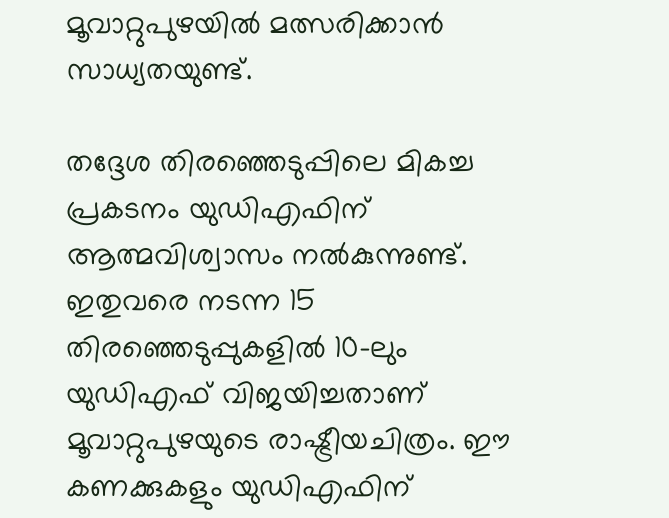മൂവാറ്റുപുഴയില്‍ മത്സരിക്കാന്‍ സാധ്യതയുണ്ട്.

തദ്ദേശ തിരഞ്ഞെടുപ്പിലെ മികച്ച പ്രകടനം യുഡിഎഫിന് ആത്മവിശ്വാസം നല്‍കുന്നുണ്ട്. ഇതുവരെ നടന്ന 15 തിരഞ്ഞെടുപ്പുകളില്‍ 10-ലും യുഡിഎഫ് വിജയിച്ചതാണ് മൂവാറ്റുപുഴയുടെ രാഷ്ട്രീയചിത്രം. ഈ കണക്കുകളും യുഡിഎഫിന്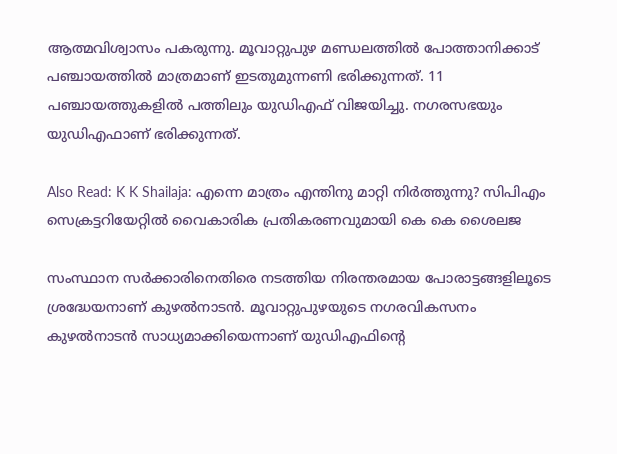ആത്മവിശ്വാസം പകരുന്നു. മൂവാറ്റുപുഴ മണ്ഡലത്തില്‍ പോത്താനിക്കാട് പഞ്ചായത്തില്‍ മാത്രമാണ് ഇടതുമുന്നണി ഭരിക്കുന്നത്. 11 പഞ്ചായത്തുകളില്‍ പത്തിലും യുഡിഎഫ് വിജയിച്ചു. നഗരസഭയും യുഡിഎഫാണ് ഭരിക്കുന്നത്.

Also Read: K K Shailaja: എന്നെ മാത്രം എന്തിനു മാറ്റി നിർത്തുന്നു? സിപിഎം സെക്രട്ടറിയേറ്റിൽ വൈകാരിക പ്രതികരണവുമായി കെ കെ ശൈലജ

സംസ്ഥാന സര്‍ക്കാരിനെതിരെ നടത്തിയ നിരന്തരമായ പോരാട്ടങ്ങളിലൂടെ ശ്രദ്ധേയനാണ് കുഴല്‍നാടന്‍. മൂവാറ്റുപുഴയുടെ നഗരവികസനം കുഴല്‍നാടന്‍ സാധ്യമാക്കിയെന്നാണ് യുഡിഎഫിന്റെ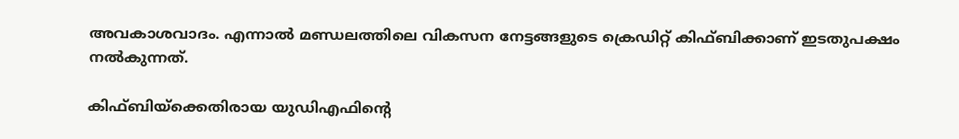അവകാശവാദം. എന്നാല്‍ മണ്ഡലത്തിലെ വികസന നേട്ടങ്ങളുടെ ക്രെഡിറ്റ് കിഫ്ബിക്കാണ് ഇടതുപക്ഷം നല്‍കുന്നത്.

കിഫ്ബിയ്‌ക്കെതിരായ യുഡിഎഫിന്റെ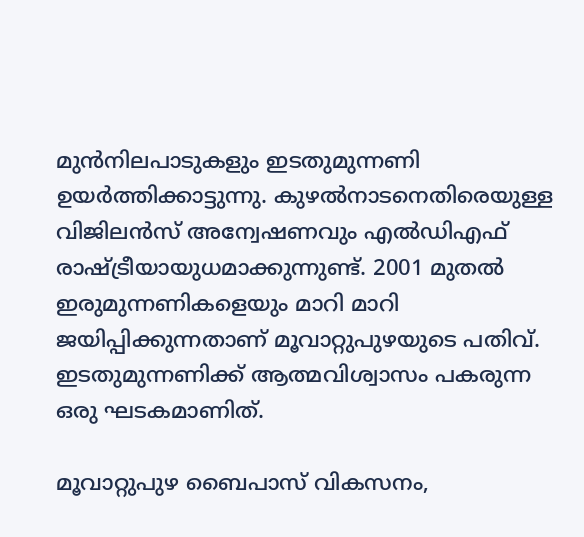മുന്‍നിലപാടുകളും ഇടതുമുന്നണി ഉയര്‍ത്തിക്കാട്ടുന്നു. കുഴൽനാടനെതിരെയുള്ള വിജിലൻസ് അന്വേഷണവും എല്‍ഡിഎഫ് രാഷ്ട്രീയായുധമാക്കുന്നുണ്ട്. 2001 മുതല്‍ ഇരുമുന്നണികളെയും മാറി മാറി ജയിപ്പിക്കുന്നതാണ് മൂവാറ്റുപുഴയുടെ പതിവ്. ഇടതുമുന്നണിക്ക് ആത്മവിശ്വാസം പകരുന്ന ഒരു ഘടകമാണിത്.

മൂവാറ്റുപുഴ ബൈപാസ് വികസനം,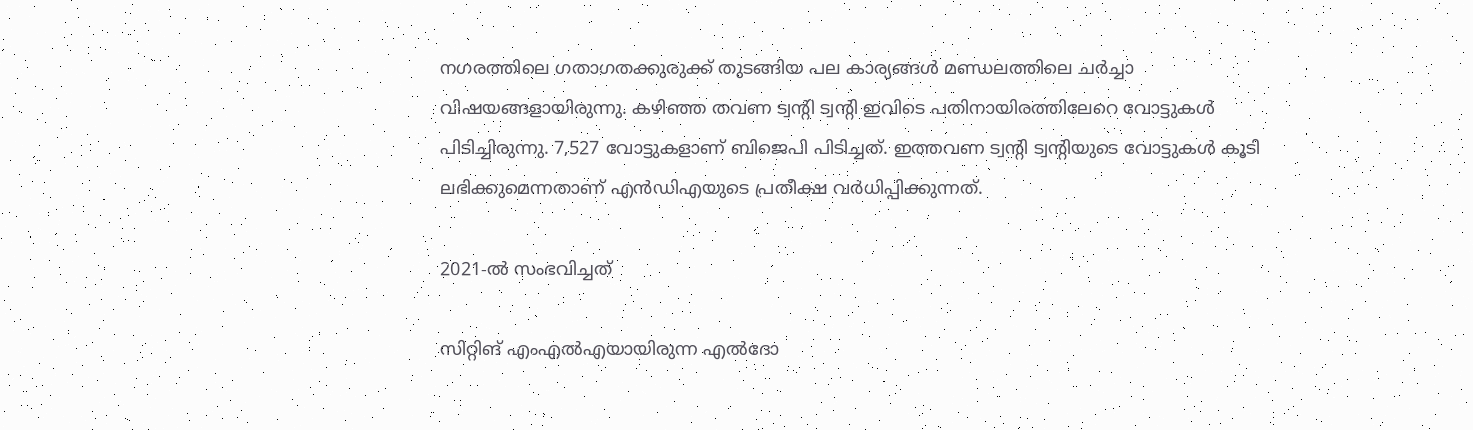നഗരത്തിലെ ഗതാഗതക്കുരുക്ക് തുടങ്ങിയ പല കാര്യങ്ങള്‍ മണ്ഡലത്തിലെ ചര്‍ച്ചാ വിഷയങ്ങളായിരുന്നു. കഴിഞ്ഞ തവണ ട്വന്റി ട്വന്റി ഇവിടെ പതിനായിരത്തിലേറെ വോട്ടുകള്‍ പിടിച്ചിരുന്നു. 7,527 വോട്ടുകളാണ് ബിജെപി പിടിച്ചത്. ഇത്തവണ ട്വന്റി ട്വന്റിയുടെ വോട്ടുകള്‍ കൂടി ലഭിക്കുമെന്നതാണ് എന്‍ഡിഎയുടെ പ്രതീക്ഷ വര്‍ധിപ്പിക്കുന്നത്.

2021-ല്‍ സംഭവിച്ചത്‌

സിറ്റിങ് എംഎല്‍എയായിരുന്ന എല്‍ദോ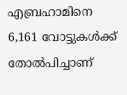എബ്രഹാമിനെ 6,161 വോട്ടുകള്‍ക്ക് തോല്‍പിച്ചാണ്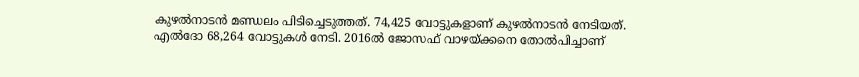കുഴല്‍നാടന്‍ മണ്ഡലം പിടിച്ചെടുത്തത്. 74,425 വോട്ടുകളാണ് കുഴല്‍നാടന്‍ നേടിയത്. എല്‍ദോ 68,264 വോട്ടുകള്‍ നേടി. 2016ല്‍ ജോസഫ് വാഴയ്ക്കനെ തോല്‍പിച്ചാണ്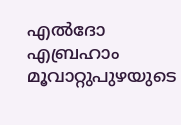എല്‍ദോ എബ്രഹാം മൂവാറ്റുപുഴയുടെ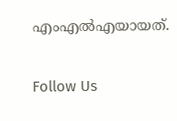എംഎല്‍എയായത്.

Follow Us